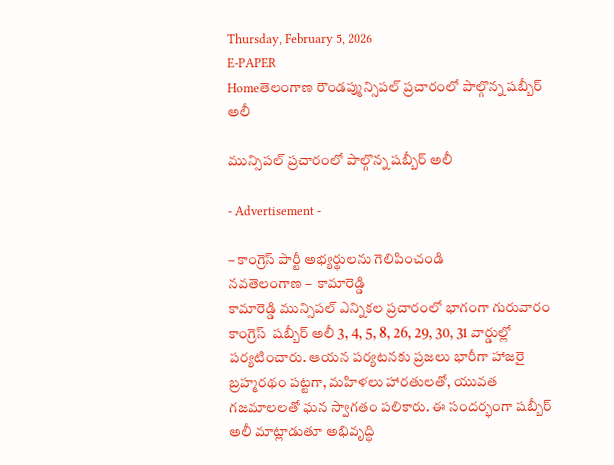Thursday, February 5, 2026
E-PAPER
Homeతెలంగాణ రౌండప్మున్సిపల్ ప్రచారంలో పాల్గొన్న షబ్బీర్ అలీ

మున్సిపల్ ప్రచారంలో పాల్గొన్న షబ్బీర్ అలీ

- Advertisement -

– కాంగ్రెస్ పార్టీ అభ్యర్థులను గెలిపించండి
నవతెలంగాణ –  కామారెడ్డి
కామారెడ్డి మున్సిపల్ ఎన్నికల ప్రచారంలో భాగంగా గురువారం కాంగ్రెస్  షబ్బీర్ అలీ 3, 4, 5, 8, 26, 29, 30, 31 వార్డుల్లో పర్యటించారు. ఆయన పర్యటనకు ప్రజలు భారీగా హాజరై బ్రహ్మరథం పట్టగా, మహిళలు హారతులతో, యువత గజమాలలతో ఘన స్వాగతం పలికారు. ఈ సందర్భంగా షబ్బీర్ అలీ మాట్లాడుతూ అభివృద్ధి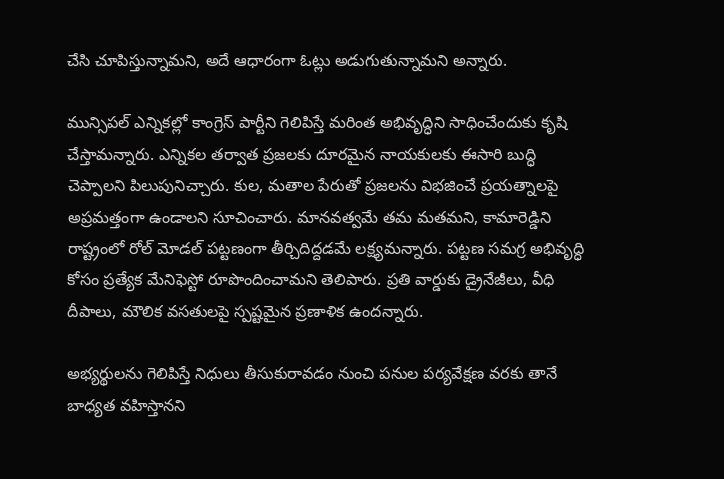చేసి చూపిస్తున్నామని, అదే ఆధారంగా ఓట్లు అడుగుతున్నామని అన్నారు.

మున్సిపల్ ఎన్నికల్లో కాంగ్రెస్ పార్టీని గెలిపిస్తే మరింత అభివృద్ధిని సాధించేందుకు కృషి చేస్తామన్నారు. ఎన్నికల తర్వాత ప్రజలకు దూరమైన నాయకులకు ఈసారి బుద్ధి చెప్పాలని పిలుపునిచ్చారు. కుల, మతాల పేరుతో ప్రజలను విభజించే ప్రయత్నాలపై అప్రమత్తంగా ఉండాలని సూచించారు. మానవత్వమే తమ మతమని, కామారెడ్డిని రాష్ట్రంలో రోల్ మోడల్ పట్టణంగా తీర్చిదిద్దడమే లక్ష్యమన్నారు. పట్టణ సమగ్ర అభివృద్ధి కోసం ప్రత్యేక మేనిఫెస్టో రూపొందించామని తెలిపారు. ప్రతి వార్డుకు డ్రైనేజీలు, వీధి దీపాలు, మౌలిక వసతులపై స్పష్టమైన ప్రణాళిక ఉందన్నారు.

అభ్యర్థులను గెలిపిస్తే నిధులు తీసుకురావడం నుంచి పనుల పర్యవేక్షణ వరకు తానే బాధ్యత వహిస్తానని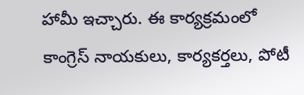హామీ ఇచ్చారు. ఈ కార్యక్రమంలో కాంగ్రెస్ నాయకులు, కార్యకర్తలు, పోటీ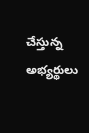చేస్తున్న అభ్యర్థులు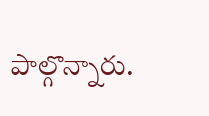పాల్గొన్నారు.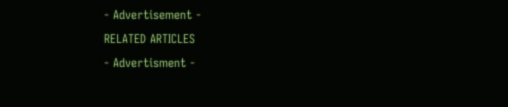- Advertisement -
RELATED ARTICLES
- Advertisment -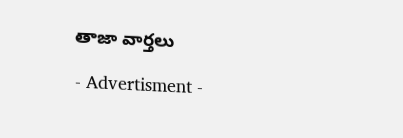తాజా వార్తలు

- Advertisment -